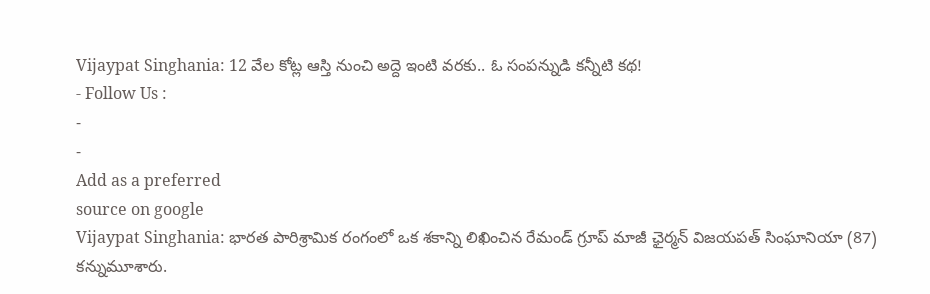Vijaypat Singhania: 12 వేల కోట్ల ఆస్తి నుంచి అద్దె ఇంటి వరకు.. ఓ సంపన్నుడి కన్నీటి కథ!
- Follow Us :
-
-
Add as a preferred
source on google
Vijaypat Singhania: భారత పారిశ్రామిక రంగంలో ఒక శకాన్ని లిఖించిన రేమండ్ గ్రూప్ మాజీ ఛైర్మన్ విజయపత్ సింఘానియా (87) కన్నుమూశారు.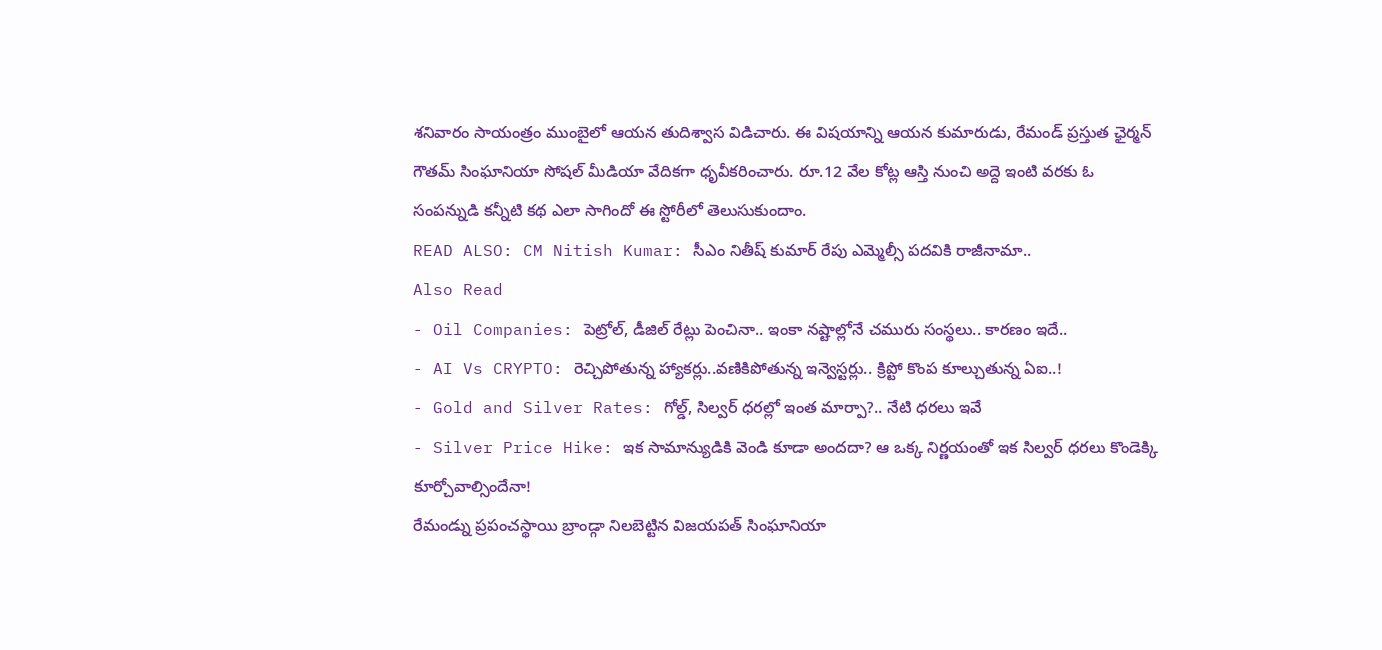శనివారం సాయంత్రం ముంబైలో ఆయన తుదిశ్వాస విడిచారు. ఈ విషయాన్ని ఆయన కుమారుడు, రేమండ్ ప్రస్తుత ఛైర్మన్ గౌతమ్ సింఘానియా సోషల్ మీడియా వేదికగా ధృవీకరించారు. రూ.12 వేల కోట్ల ఆస్తి నుంచి అద్దె ఇంటి వరకు ఓ సంపన్నుడి కన్నీటి కథ ఎలా సాగిందో ఈ స్టోరీలో తెలుసుకుందాం.
READ ALSO: CM Nitish Kumar: సీఎం నితీష్ కుమార్ రేపు ఎమ్మెల్సీ పదవికి రాజీనామా..
Also Read
- Oil Companies: పెట్రోల్, డీజిల్ రేట్లు పెంచినా.. ఇంకా నష్టాల్లోనే చమురు సంస్థలు.. కారణం ఇదే..
- AI Vs CRYPTO: రెచ్చిపోతున్న హ్యాకర్లు..వణికిపోతున్న ఇన్వెస్టర్లు.. క్రిప్టో కొంప కూల్చుతున్న ఏఐ..!
- Gold and Silver Rates: గోల్డ్, సిల్వర్ ధరల్లో ఇంత మార్పా?.. నేటి ధరలు ఇవే
- Silver Price Hike: ఇక సామాన్యుడికి వెండి కూడా అందదా? ఆ ఒక్క నిర్ణయంతో ఇక సిల్వర్ ధరలు కొండెక్కి కూర్చోవాల్సిందేనా!
రేమండ్ను ప్రపంచస్థాయి బ్రాండ్గా నిలబెట్టిన విజయపత్ సింఘానియా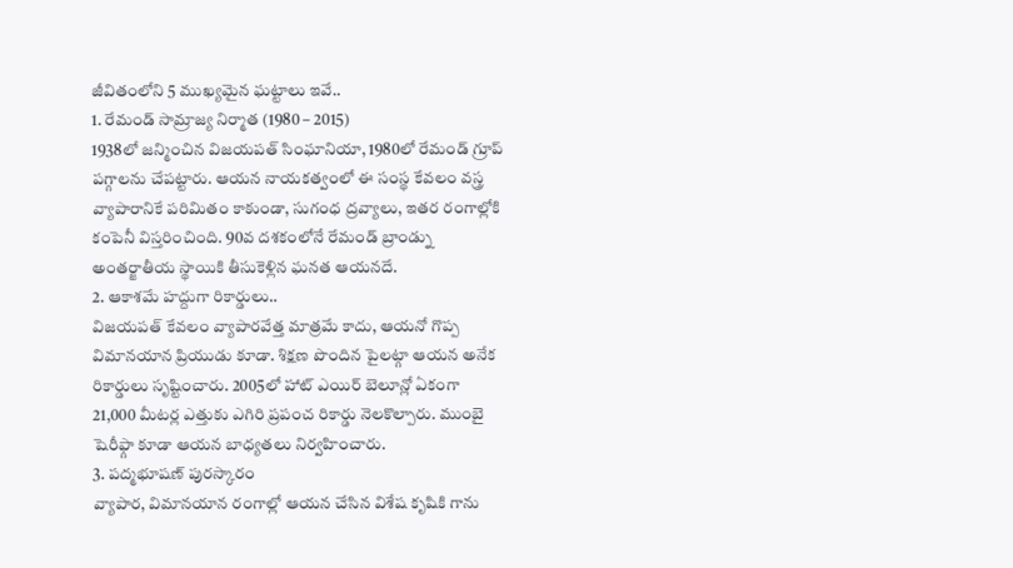జీవితంలోని 5 ముఖ్యమైన ఘట్టాలు ఇవే..
1. రేమండ్ సామ్రాజ్య నిర్మాత (1980 – 2015)
1938లో జన్మించిన విజయపత్ సింఘానియా, 1980లో రేమండ్ గ్రూప్ పగ్గాలను చేపట్టారు. ఆయన నాయకత్వంలో ఈ సంస్థ కేవలం వస్త్ర వ్యాపారానికే పరిమితం కాకుండా, సుగంధ ద్రవ్యాలు, ఇతర రంగాల్లోకి కంపెనీ విస్తరించింది. 90వ దశకంలోనే రేమండ్ బ్రాండ్ను అంతర్జాతీయ స్థాయికి తీసుకెళ్లిన ఘనత ఆయనదే.
2. ఆకాశమే హద్దుగా రికార్డులు..
విజయపత్ కేవలం వ్యాపారవేత్త మాత్రమే కాదు, ఆయనో గొప్ప విమానయాన ప్రియుడు కూడా. శిక్షణ పొందిన పైలట్గా ఆయన అనేక రికార్డులు సృష్టించారు. 2005లో హాట్ ఎయిర్ బెలూన్లో ఏకంగా 21,000 మీటర్ల ఎత్తుకు ఎగిరి ప్రపంచ రికార్డు నెలకొల్పారు. ముంబై షెరీఫ్గా కూడా ఆయన బాధ్యతలు నిర్వహించారు.
3. పద్మభూషణ్ పురస్కారం
వ్యాపార, విమానయాన రంగాల్లో ఆయన చేసిన విశేష కృషికి గాను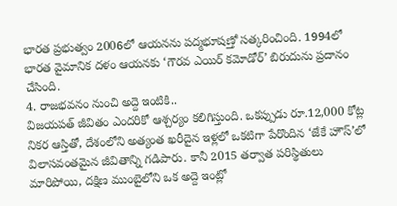భారత ప్రభుత్వం 2006లో ఆయనను పద్మభూషణ్తో సత్కరించింది. 1994లో భారత వైమానిక దళం ఆయనకు ‘గౌరవ ఎయిర్ కమోడోర్’ బిరుదును ప్రదానం చేసింది.
4. రాజభవనం నుంచి అద్దె ఇంటికి..
విజయపత్ జీవితం ఎందరికో ఆశ్చర్యం కలిగిస్తుంది. ఒకప్పుడు రూ.12,000 కోట్ల నికర ఆస్తితో, దేశంలోని అత్యంత ఖరీదైన ఇళ్లలో ఒకటిగా పేరొందిన ‘జేకే హౌస్’లో విలాసవంతమైన జీవితాన్ని గడిపారు. కానీ 2015 తర్వాత పరిస్థితులు మారిపోయి, దక్షిణ ముంబైలోని ఒక అద్దె ఇంట్లో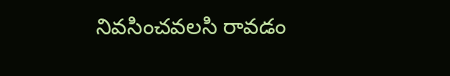నివసించవలసి రావడం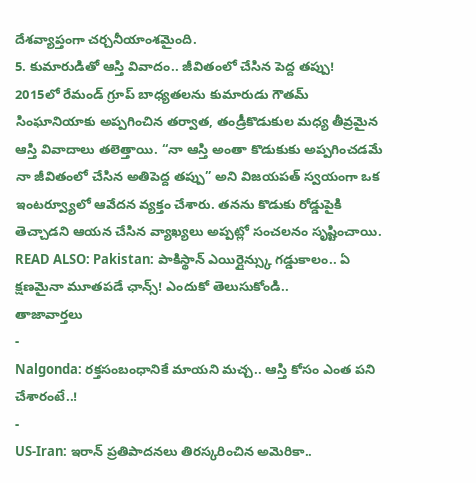దేశవ్యాప్తంగా చర్చనీయాంశమైంది.
5. కుమారుడితో ఆస్తి వివాదం.. జీవితంలో చేసిన పెద్ద తప్పు!
2015లో రేమండ్ గ్రూప్ బాధ్యతలను కుమారుడు గౌతమ్ సింఘానియాకు అప్పగించిన తర్వాత, తండ్రీకొడుకుల మధ్య తీవ్రమైన ఆస్తి వివాదాలు తలెత్తాయి. “నా ఆస్తి అంతా కొడుకుకు అప్పగించడమే నా జీవితంలో చేసిన అతిపెద్ద తప్పు” అని విజయపత్ స్వయంగా ఒక ఇంటర్వ్యూలో ఆవేదన వ్యక్తం చేశారు. తనను కొడుకు రోడ్డుపైకి తెచ్చాడని ఆయన చేసిన వ్యాఖ్యలు అప్పట్లో సంచలనం సృష్టించాయి.
READ ALSO: Pakistan: పాకిస్థాన్ ఎయిర్లైన్స్కు గడ్డుకాలం.. ఏ క్షణమైనా మూతపడే ఛాన్స్! ఎందుకో తెలుసుకోండి..
తాజావార్తలు
-
Nalgonda: రక్తసంబంధానికే మాయని మచ్చ.. ఆస్తి కోసం ఎంత పని చేశారంటే..!
-
US-Iran: ఇరాన్ ప్రతిపాదనలు తిరస్కరించిన అమెరికా..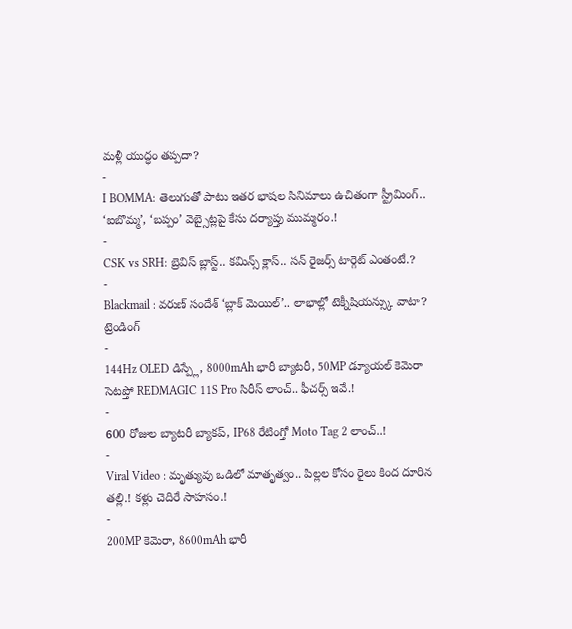మళ్లీ యుద్ధం తప్పదా?
-
I BOMMA: తెలుగుతో పాటు ఇతర భాషల సినిమాలు ఉచితంగా స్ట్రీమింగ్.. ‘ఐబొమ్మ’, ‘బప్పం’ వెబ్సైట్లపై కేసు దర్యాప్తు ముమ్మరం.!
-
CSK vs SRH: బ్రెవిస్ బ్లాస్ట్.. కమిన్స్ క్లాస్.. సన్ రైజర్స్ టార్గెట్ ఎంతంటే.?
-
Blackmail : వరుణ్ సందేశ్ ‘బ్లాక్ మెయిల్’.. లాభాల్లో టెక్నీషియన్స్కు వాటా?
ట్రెండింగ్
-
144Hz OLED డిస్ప్లే, 8000mAh భారీ బ్యాటరీ, 50MP డ్యూయల్ కెమెరా సెటప్తో REDMAGIC 11S Pro సిరీస్ లాంచ్.. ఫీచర్స్ ఇవే.!
-
600 రోజుల బ్యాటరీ బ్యాకప్, IP68 రేటింగ్తో Moto Tag 2 లాంచ్..!
-
Viral Video : మృత్యువు ఒడిలో మాతృత్వం.. పిల్లల కోసం రైలు కింద దూరిన తల్లి.! కళ్లు చెదిరే సాహసం.!
-
200MP కెమెరా, 8600mAh భారీ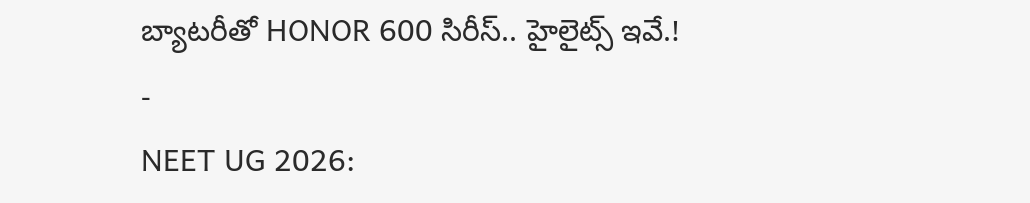బ్యాటరీతో HONOR 600 సిరీస్.. హైలైట్స్ ఇవే.!
-
NEET UG 2026: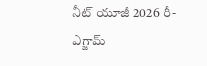నీట్ యూజీ 2026 రీ-ఎగ్జామ్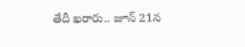తేదీ ఖరారు.. జూన్ 21న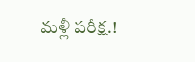మళ్లీ పరీక్ష.!